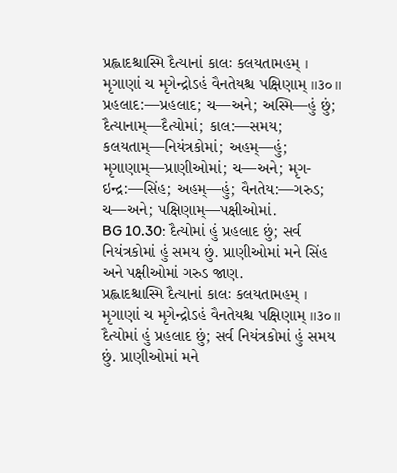પ્રહ્લાદશ્ચાસ્મિ દૈત્યાનાં કાલઃ કલયતામહમ્ ।
મૃગાણાં ચ મૃગેન્દ્રોઽહં વૈનતેયશ્ચ પક્ષિણામ્ ॥૩૦॥
પ્રહલાદ:—પ્રહલાદ; ચ—અને; અસ્મિ—હું છું; દૈત્યાનામ્—દૈત્યોમાં; કાલ:—સમય; કલયતામ્—નિયંત્રકોમાં; અહમ્—હું; મૃગાણામ્—પ્રાણીઓમાં; ચ—અને; મૃગ-ઇન્દ્ર:—સિંહ; અહમ્—હું; વૈનતેય:—ગરુડ; ચ—અને; પક્ષિણામ્—પક્ષીઓમાં.
BG 10.30: દૈત્યોમાં હું પ્રહલાદ છું; સર્વ નિયંત્રકોમાં હું સમય છું. પ્રાણીઓમાં મને સિંહ અને પક્ષીઓમાં ગરુડ જાણ.
પ્રહ્લાદશ્ચાસ્મિ દૈત્યાનાં કાલઃ કલયતામહમ્ ।
મૃગાણાં ચ મૃગેન્દ્રોઽહં વૈનતેયશ્ચ પક્ષિણામ્ ॥૩૦॥
દૈત્યોમાં હું પ્રહલાદ છું; સર્વ નિયંત્રકોમાં હું સમય છું. પ્રાણીઓમાં મને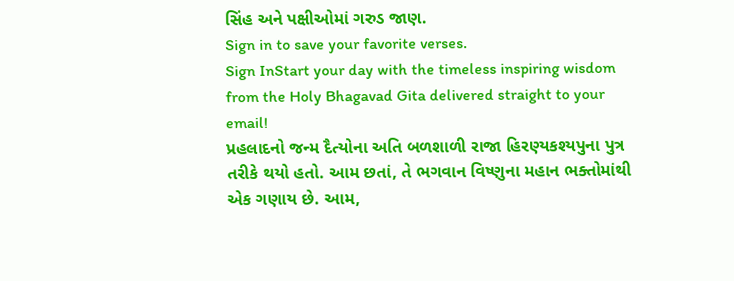સિંહ અને પક્ષીઓમાં ગરુડ જાણ.
Sign in to save your favorite verses.
Sign InStart your day with the timeless inspiring wisdom from the Holy Bhagavad Gita delivered straight to your email!
પ્રહલાદનો જન્મ દૈત્યોના અતિ બળશાળી રાજા હિરણ્યકશ્યપુના પુત્ર તરીકે થયો હતો. આમ છતાં, તે ભગવાન વિષ્ણુના મહાન ભક્તોમાંથી એક ગણાય છે. આમ,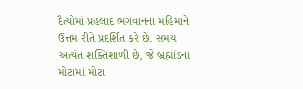દૈત્યોમાં પ્રહલાદ ભગવાનના મહિમાને ઉત્તમ રીતે પ્રદર્શિત કરે છે. સમય અત્યંત શક્તિશાળી છે, જે બ્રહ્માંડના મોટામાં મોટા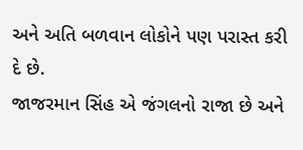અને અતિ બળવાન લોકોને પણ પરાસ્ત કરી દે છે.
જાજરમાન સિંહ એ જંગલનો રાજા છે અને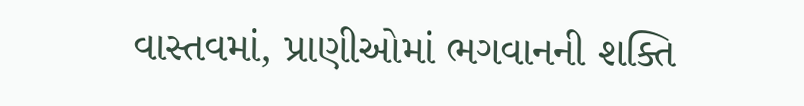વાસ્તવમાં, પ્રાણીઓમાં ભગવાનની શક્તિ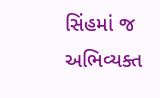સિંહમાં જ અભિવ્યક્ત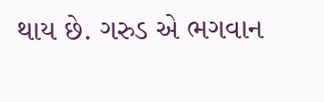થાય છે. ગરુડ એ ભગવાન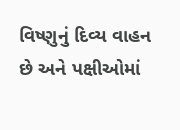વિષ્ણુનું દિવ્ય વાહન છે અને પક્ષીઓમાં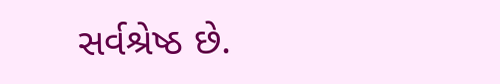સર્વશ્રેષ્ઠ છે.